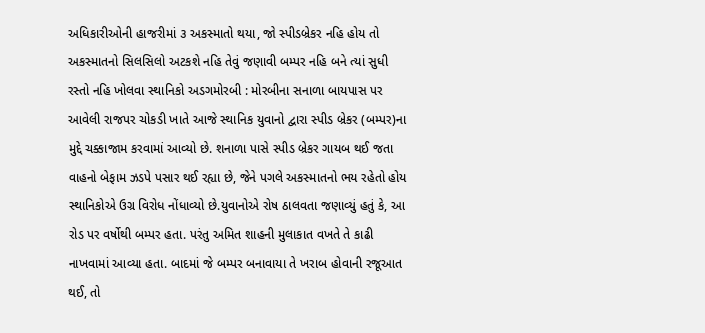અધિકારીઓની હાજરીમાં ૩ અકસ્માતો થયા, જો સ્પીડબ્રેકર નહિ હોય તો અકસ્માતનો સિલસિલો અટકશે નહિ તેવું જણાવી બમ્પર નહિ બને ત્યાં સુધી રસ્તો નહિ ખોલવા સ્થાનિકો અડગમોરબી : મોરબીના સનાળા બાયપાસ પર આવેલી રાજપર ચોકડી ખાતે આજે સ્થાનિક યુવાનો દ્વારા સ્પીડ બ્રેકર (બમ્પર)ના મુદ્દે ચક્કાજામ કરવામાં આવ્યો છે. શનાળા પાસે સ્પીડ બ્રેકર ગાયબ થઈ જતા વાહનો બેફામ ઝડપે પસાર થઈ રહ્યા છે, જેને પગલે અકસ્માતનો ભય રહેતો હોય સ્થાનિકોએ ઉગ્ર વિરોધ નોંધાવ્યો છે.યુવાનોએ રોષ ઠાલવતા જણાવ્યું હતું કે, આ રોડ પર વર્ષોથી બમ્પર હતા. પરંતુ અમિત શાહની મુલાકાત વખતે તે કાઢી નાખવામાં આવ્યા હતા. બાદમાં જે બમ્પર બનાવાયા તે ખરાબ હોવાની રજૂઆત થઈ, તો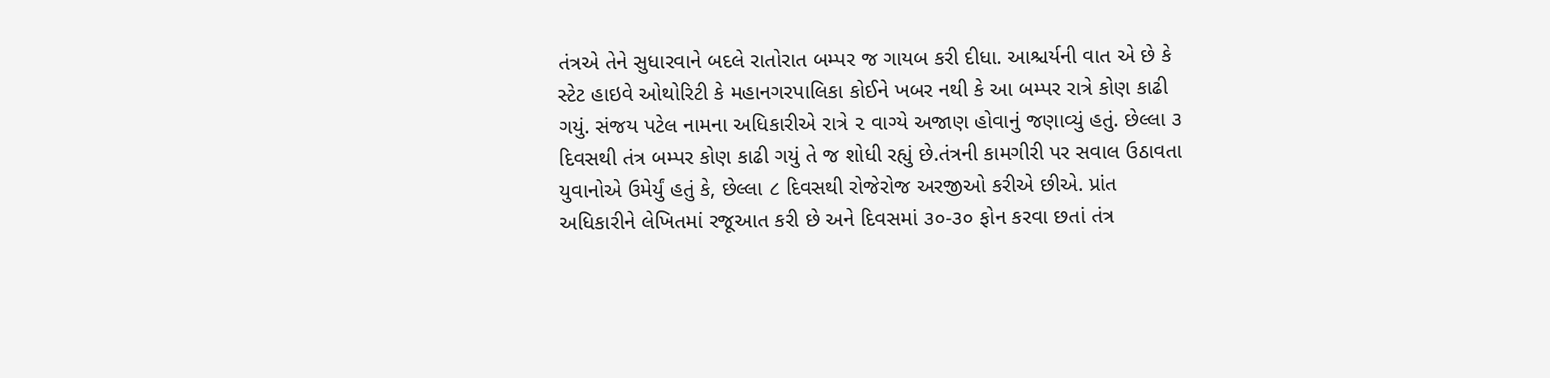તંત્રએ તેને સુધારવાને બદલે રાતોરાત બમ્પર જ ગાયબ કરી દીધા. આશ્ચર્યની વાત એ છે કે સ્ટેટ હાઇવે ઓથોરિટી કે મહાનગરપાલિકા કોઈને ખબર નથી કે આ બમ્પર રાત્રે કોણ કાઢી ગયું. સંજય પટેલ નામના અધિકારીએ રાત્રે ૨ વાગ્યે અજાણ હોવાનું જણાવ્યું હતું. છેલ્લા ૩ દિવસથી તંત્ર બમ્પર કોણ કાઢી ગયું તે જ શોધી રહ્યું છે.તંત્રની કામગીરી પર સવાલ ઉઠાવતા યુવાનોએ ઉમેર્યું હતું કે, છેલ્લા ૮ દિવસથી રોજેરોજ અરજીઓ કરીએ છીએ. પ્રાંત અધિકારીને લેખિતમાં રજૂઆત કરી છે અને દિવસમાં ૩૦-૩૦ ફોન કરવા છતાં તંત્ર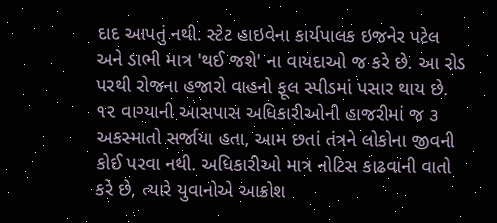દાદ આપતું નથી. સ્ટેટ હાઇવેના કાર્યપાલક ઇજનેર પટેલ અને ડાભી માત્ર 'થઈ જશે' ના વાયદાઓ જ કરે છે. આ રોડ પરથી રોજના હજારો વાહનો ફૂલ સ્પીડમાં પસાર થાય છે. ૧૨ વાગ્યાની આસપાસ અધિકારીઓની હાજરીમાં જ ૩ અકસ્માતો સર્જાયા હતા, આમ છતાં તંત્રને લોકોના જીવની કોઈ પરવા નથી. અધિકારીઓ માત્ર નોટિસ કાઢવાની વાતો કરે છે, ત્યારે યુવાનોએ આક્રોશ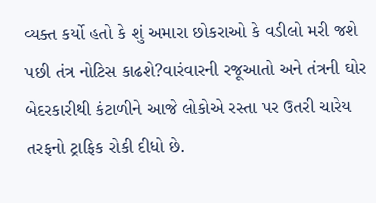વ્યક્ત કર્યો હતો કે શું અમારા છોકરાઓ કે વડીલો મરી જશે પછી તંત્ર નોટિસ કાઢશે?વારંવારની રજૂઆતો અને તંત્રની ઘોર બેદરકારીથી કંટાળીને આજે લોકોએ રસ્તા પર ઉતરી ચારેય તરફનો ટ્રાફિક રોકી દીધો છે.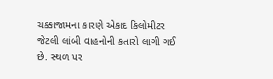ચક્કાજામના કારણે એકાદ કિલોમીટર જેટલી લાંબી વાહનોની કતારો લાગી ગઈ છે. સ્થળ પર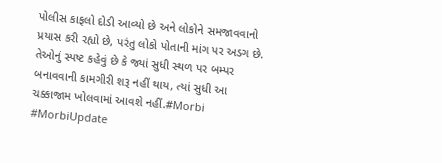પોલીસ કાફલો દોડી આવ્યો છે અને લોકોને સમજાવવાનો પ્રયાસ કરી રહ્યો છે, પરંતુ લોકો પોતાની માંગ પર અડગ છે. તેઓનું સ્પષ્ટ કહેવું છે કે જ્યાં સુધી સ્થળ પર બમ્પર બનાવવાની કામગીરી શરૂ નહીં થાય, ત્યાં સુધી આ ચક્કાજામ ખોલવામાં આવશે નહીં.#Morbi #MorbiUpdate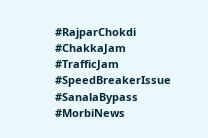#RajparChokdi #ChakkaJam #TrafficJam #SpeedBreakerIssue #SanalaBypass #MorbiNews